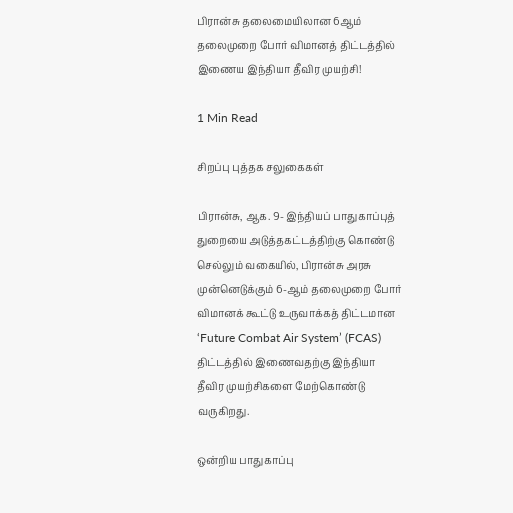பிரான்சு தலைமையிலான 6ஆம் தலைமுறை போர் விமானத் திட்டத்தில் இணைய இந்தியா தீவிர முயற்சி!

1 Min Read

சிறப்பு புத்தக சலுகைகள்

பிரான்சு, ஆக. 9- இந்தியப் பாதுகாப்புத் துறையை அடுத்தகட்டத்திற்கு கொண்டு செல்லும் வகையில், பிரான்சு அரசு முன்னெடுக்கும் 6-ஆம் தலைமுறை போர் விமானக் கூட்டு உருவாக்கத் திட்டமான ‘Future Combat Air System’ (FCAS) திட்டத்தில் இணைவதற்கு இந்தியா தீவிர முயற்சிகளை மேற்கொண்டு வருகிறது.

ஒன்றிய பாதுகாப்பு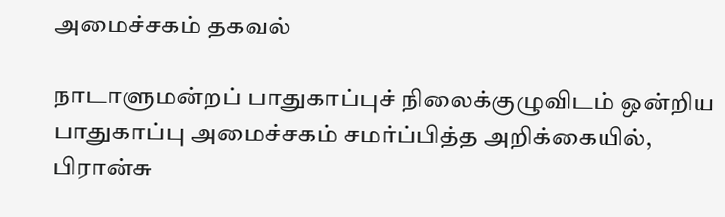அமைச்சகம் தகவல்

நாடாளுமன்றப் பாதுகாப்புச் நிலைக்குழுவிடம் ஒன்றிய பாதுகாப்பு அமைச்சகம் சமர்ப்பித்த அறிக்கையில், பிரான்சு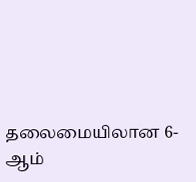தலைமையிலான 6-ஆம்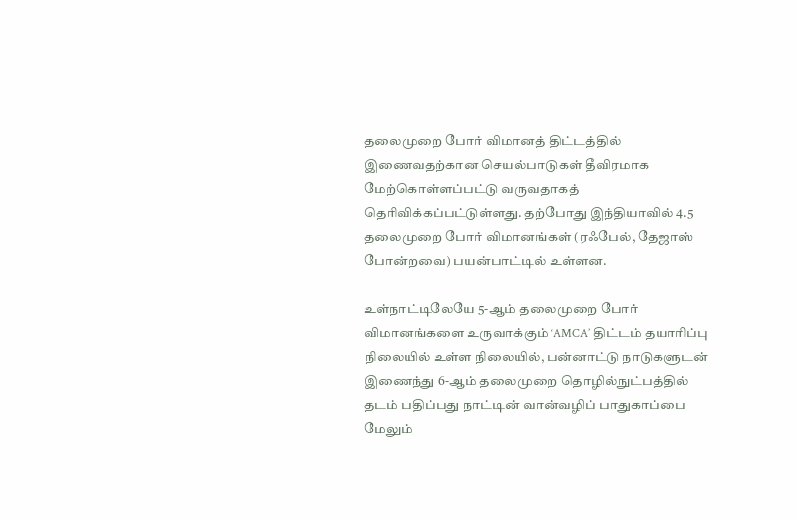தலைமுறை போர் விமானத் திட்டத்தில் இணைவதற்கான செயல்பாடுகள் தீவிரமாக மேற்கொள்ளப்பட்டு வருவதாகத் தெரிவிக்கப்பட்டுள்ளது. தற்போது இந்தியாவில் 4.5 தலைமுறை போர் விமானங்கள் (ரஃபேல், தேஜாஸ் போன்றவை) பயன்பாட்டில் உள்ளன.

உள்நாட்டிலேயே 5-ஆம் தலைமுறை போர் விமானங்களை உருவாக்கும் ‘AMCA’ திட்டம் தயாரிப்பு நிலையில் உள்ள நிலையில், பன்னாட்டு நாடுகளுடன் இணைந்து 6-ஆம் தலைமுறை தொழில்நுட்பத்தில் தடம் பதிப்பது நாட்டின் வான்வழிப் பாதுகாப்பை மேலும்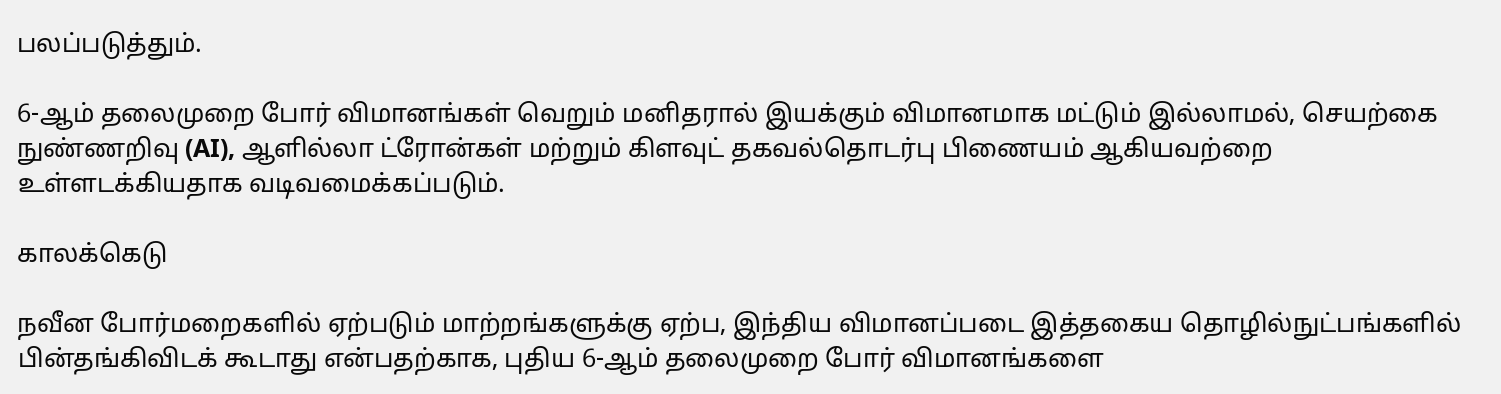பலப்படுத்தும்.

6-ஆம் தலைமுறை போர் விமானங்கள் வெறும் மனிதரால் இயக்கும் விமானமாக மட்டும் இல்லாமல், செயற்கை நுண்ணறிவு (AI), ஆளில்லா ட்ரோன்கள் மற்றும் கிளவுட் தகவல்தொடர்பு பிணையம் ஆகியவற்றை உள்ளடக்கியதாக வடிவமைக்கப்படும்.

காலக்கெடு

நவீன போர்மறைகளில் ஏற்படும் மாற்றங்களுக்கு ஏற்ப, இந்திய விமானப்படை இத்தகைய தொழில்நுட்பங்களில் பின்தங்கிவிடக் கூடாது என்பதற்காக, புதிய 6-ஆம் தலைமுறை போர் விமானங்களை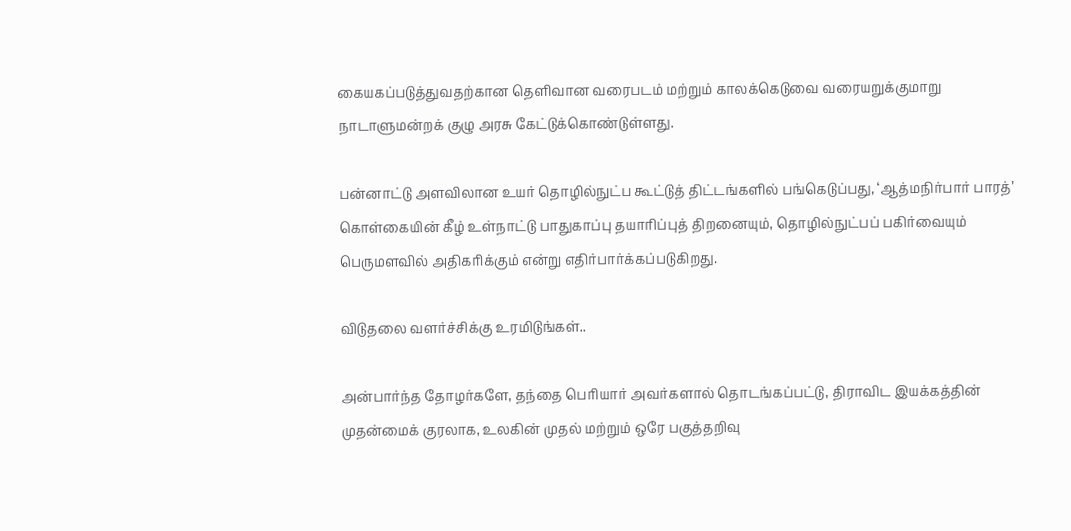கையகப்படுத்துவதற்கான தெளிவான வரைபடம் மற்றும் காலக்கெடுவை வரையறுக்குமாறு நாடாளுமன்றக் குழு அரசு கேட்டுக்கொண்டுள்ளது.

பன்னாட்டு அளவிலான உயர் தொழில்நுட்ப கூட்டுத் திட்டங்களில் பங்கெடுப்பது, ‘ஆத்மநிர்பார் பாரத்’ கொள்கையின் கீழ் உள்நாட்டு பாதுகாப்பு தயாரிப்புத் திறனையும், தொழில்நுட்பப் பகிர்வையும் பெருமளவில் அதிகரிக்கும் என்று எதிர்பார்க்கப்படுகிறது.

விடுதலை வளர்ச்சிக்கு உரமிடுங்கள்..

அன்பார்ந்த தோழர்களே, தந்தை பெரியார் அவர்களால் தொடங்கப்பட்டு, திராவிட இயக்கத்தின் முதன்மைக் குரலாக, உலகின் முதல் மற்றும் ஒரே பகுத்தறிவு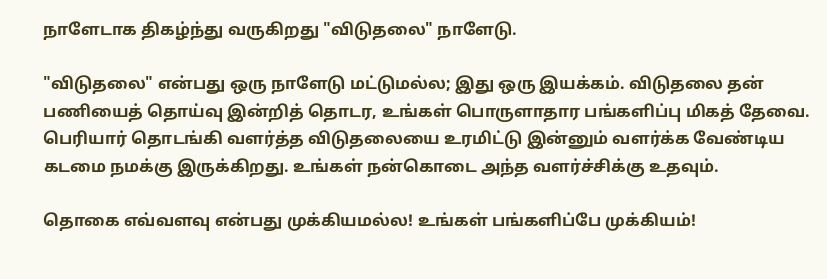நாளேடாக திகழ்ந்து வருகிறது "விடுதலை" நாளேடு.

"விடுதலை" என்பது ஒரு நாளேடு மட்டுமல்ல; இது ஒரு இயக்கம். விடுதலை தன் பணியைத் தொய்வு இன்றித் தொடர, உங்கள் பொருளாதார பங்களிப்பு மிகத் தேவை. பெரியார் தொடங்கி வளர்த்த விடுதலையை உரமிட்டு இன்னும் வளர்க்க வேண்டிய கடமை நமக்கு இருக்கிறது. உங்கள் நன்கொடை அந்த வளர்ச்சிக்கு உதவும்.

தொகை எவ்வளவு என்பது முக்கியமல்ல! உங்கள் பங்களிப்பே முக்கியம்!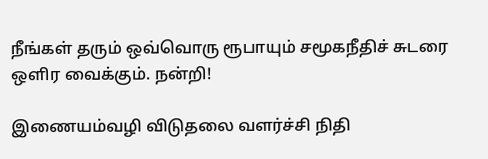நீங்கள் தரும் ஒவ்வொரு ரூபாயும் சமூகநீதிச் சுடரை ஒளிர வைக்கும். நன்றி!

இணையம்வழி விடுதலை வளர்ச்சி நிதி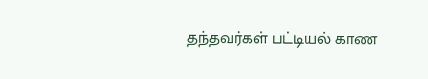தந்தவர்கள் பட்டியல் காண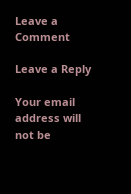Leave a Comment

Leave a Reply

Your email address will not be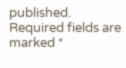published. Required fields are marked *